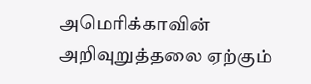அமெரிக்காவின் அறிவுறுத்தலை ஏற்கும்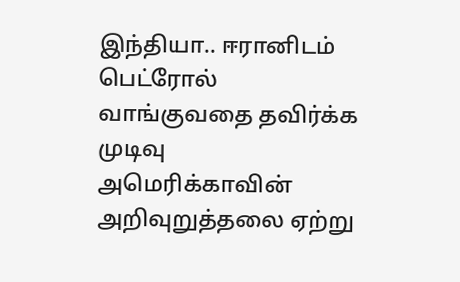இந்தியா.. ஈரானிடம் பெட்ரோல் வாங்குவதை தவிர்க்க முடிவு
அமெரிக்காவின் அறிவுறுத்தலை ஏற்று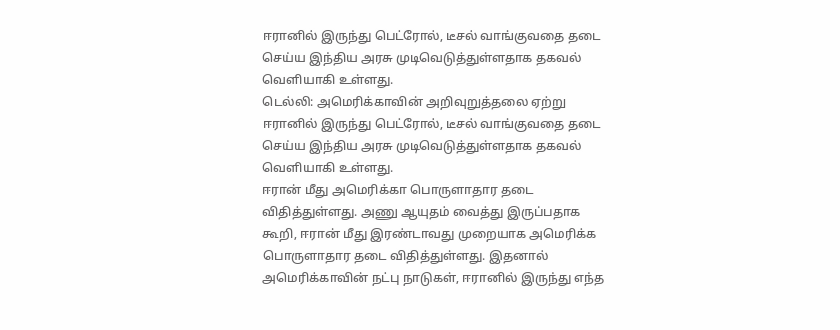ஈரானில் இருந்து பெட்ரோல், டீசல் வாங்குவதை தடை செய்ய இந்திய அரசு முடிவெடுத்துள்ளதாக தகவல் வெளியாகி உள்ளது.
டெல்லி: அமெரிக்காவின் அறிவுறுத்தலை ஏற்று ஈரானில் இருந்து பெட்ரோல், டீசல் வாங்குவதை தடை செய்ய இந்திய அரசு முடிவெடுத்துள்ளதாக தகவல் வெளியாகி உள்ளது.
ஈரான் மீது அமெரிக்கா பொருளாதார தடை விதித்துள்ளது. அணு ஆயுதம் வைத்து இருப்பதாக கூறி, ஈரான் மீது இரண்டாவது முறையாக அமெரிக்க பொருளாதார தடை விதித்துள்ளது. இதனால் அமெரிக்காவின் நட்பு நாடுகள், ஈரானில் இருந்து எந்த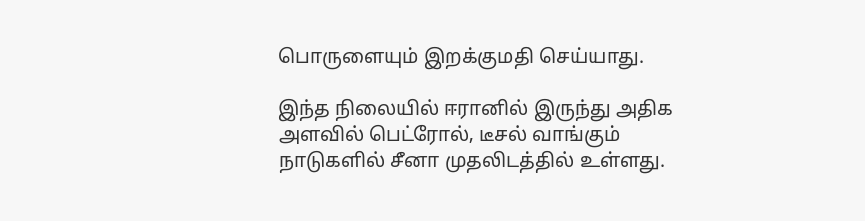பொருளையும் இறக்குமதி செய்யாது.

இந்த நிலையில் ஈரானில் இருந்து அதிக அளவில் பெட்ரோல், டீசல் வாங்கும் நாடுகளில் சீனா முதலிடத்தில் உள்ளது.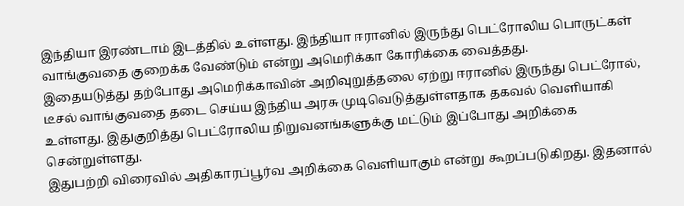இந்தியா இரண்டாம் இடத்தில் உள்ளது. இந்தியா ஈரானில் இருந்து பெட்ரோலிய பொருட்கள் வாங்குவதை குறைக்க வேண்டும் என்று அமெரிக்கா கோரிக்கை வைத்தது.
இதையடுத்து தற்போது அமெரிக்காவின் அறிவுறுத்தலை ஏற்று ஈரானில் இருந்து பெட்ரோல், டீசல் வாங்குவதை தடை செய்ய இந்திய அரசு முடிவெடுத்துள்ளதாக தகவல் வெளியாகி உள்ளது. இதுகுறித்து பெட்ரோலிய நிறுவனங்களுக்கு மட்டும் இப்போது அறிக்கை சென்றுள்ளது.
இதுபற்றி விரைவில் அதிகாரப்பூர்வ அறிக்கை வெளியாகும் என்று கூறப்படுகிறது. இதனால்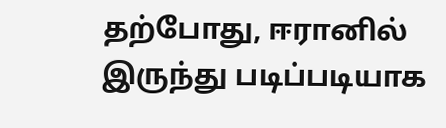தற்போது, ஈரானில் இருந்து படிப்படியாக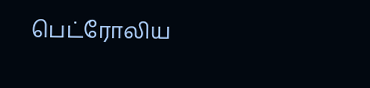பெட்ரோலிய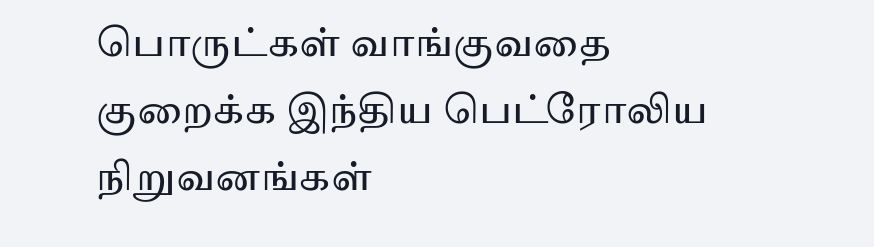பொருட்கள் வாங்குவதை குறைக்க இந்திய பெட்ரோலிய நிறுவனங்கள்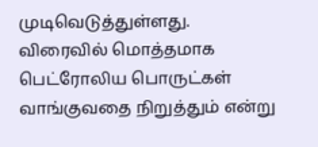முடிவெடுத்துள்ளது.
விரைவில் மொத்தமாக பெட்ரோலிய பொருட்கள் வாங்குவதை நிறுத்தும் என்று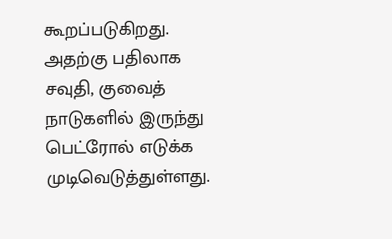கூறப்படுகிறது. அதற்கு பதிலாக சவுதி, குவைத் நாடுகளில் இருந்து பெட்ரோல் எடுக்க முடிவெடுத்துள்ளது.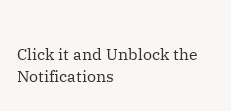Click it and Unblock the Notifications